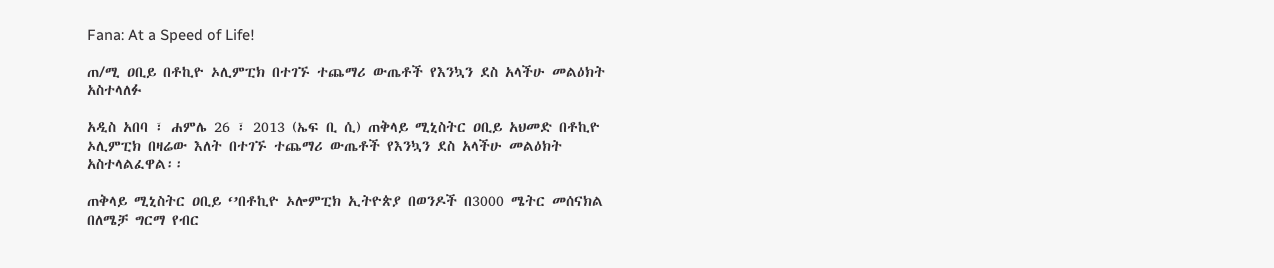Fana: At a Speed of Life!

ጠ/ሚ ዐቢይ በቶኪዮ ኦሊምፒክ በተገኙ ተጨማሪ ውጤቶች የእንኳን ደስ አላችሁ መልዕክት አስተላለፉ

አዲስ አበባ ፣ ሐምሌ 26 ፣ 2013 (ኤፍ ቢ ሲ) ጠቅላይ ሚኒስትር ዐቢይ አህመድ በቶኪዮ ኦሊምፒክ በዛሬው እለት በተገኙ ተጨማሪ ውጤቶች የእንኳን ደስ አላችሁ መልዕክት አስተላልፈዋል፡፡

ጠቅላይ ሚኒስትር ዐቢይ ‘’በቶኪዮ ኦሎምፒክ ኢትዮጵያ በወንዶች በ3000 ሜትር መሰናክል በለሜቻ ግርማ የብር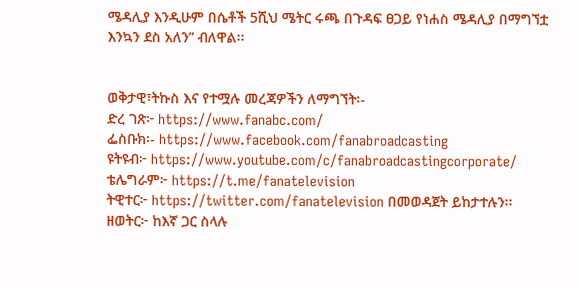ሜዳሊያ እንዲሁም በሴቶች 5ሺህ ሜትር ሩጫ በጉዳፍ ፀጋይ የነሐስ ሜዳሊያ በማግኘቷ እንኳን ደስ አለን” ብለዋል፡፡


ወቅታዊ፣ትኩስ እና የተሟሉ መረጃዎችን ለማግኘት፡-
ድረ ገጽ፦ https://www.fanabc.com/
ፌስቡክ፡- https://www.facebook.com/fanabroadcasting
ዩትዩብ፦ https://www.youtube.com/c/fanabroadcastingcorporate/
ቴሌግራም፦ https://t.me/fanatelevision
ትዊተር፦ https://twitter.com/fanatelevision በመወዳጀት ይከታተሉን፡፡
ዘወትር፦ ከእኛ ጋር ስላሉ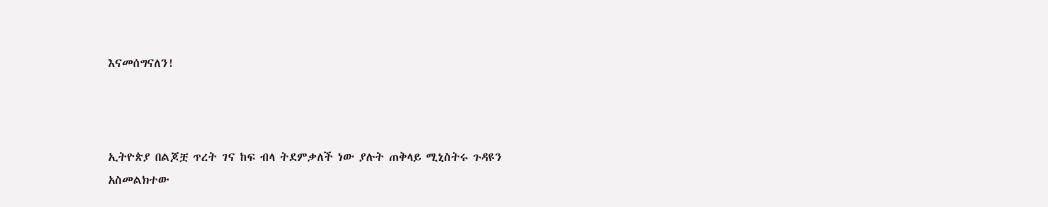እናመሰግናለን!



ኢትዮጵያ በልጆቿ ጥረት ገና ከፍ ብላ ትደምቃለች ነው ያሉት ጠቅላይ ሚኒስትሩ ጉዳዩን አስመልክተው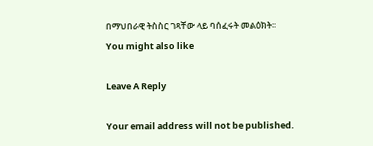በማህበራዊ ትስስር ገጻቸው ላይ ባሰፈሩት መልዕክት፡፡
You might also like

Leave A Reply

Your email address will not be published.